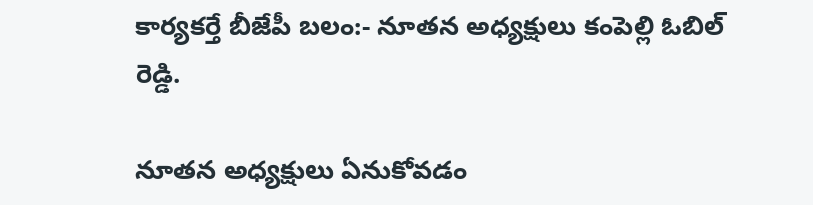కార్యకర్తే బీజేపీ బలం:- నూతన అధ్యక్షులు కంపెల్లి ఓబిల్ రెడ్డి.

నూతన అధ్యక్షులు ఏనుకోవడం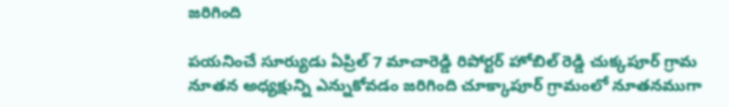జరిగింది

పయనించే సూర్యుడు ఏప్రిల్ 7 మాచారెడ్డి రిపోర్టర్ హోబిల్ రెడ్డి చుక్కపూర్ గ్రామ నూతన అధ్యక్షున్ని ఎన్నుకోవడం జరిగింది చూక్కాపూర్ గ్రామంలో నూతనముగా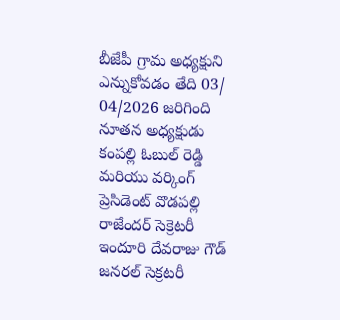బీజేపీ గ్రామ అధ్యక్షుని ఎన్నుకోవడం తేది 03/ 04/2026 జరిగింది నూతన అధ్యక్షుడు కంపల్లి ఓబుల్ రెడ్డి మరియు వర్కింగ్ ప్రెసిడెంట్ వొడపల్లి రాజేందర్ సెక్రెటరీ ఇందూరి దేవరాజు గౌడ్ జనరల్ సెక్రటరీ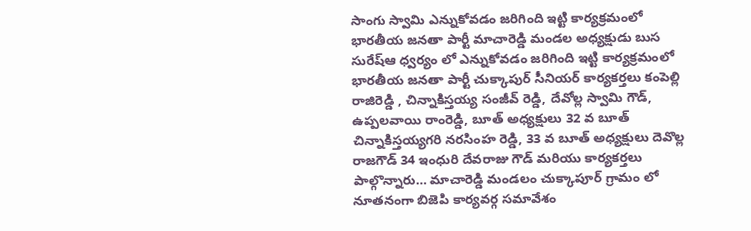సాంగు స్వామి ఎన్నుకోవడం జరిగింది ఇట్టి కార్యక్రమంలో భారతీయ జనతా పార్టీ మాచారెడ్డి మండల అధ్యక్షుడు బుస సురేష్ఆ ధ్వర్యం లో ఎన్నుకోవడం జరిగింది ఇట్టి కార్యక్రమంలో భారతీయ జనతా పార్టీ చుక్కాపుర్ సీనియర్ కార్యకర్తలు కంపెల్లి రాజిరెడ్డి , చిన్నాకిస్తయ్య సంజీవ్ రెడ్డి, దేవోల్ల స్వామి గౌడ్, ఉప్పలవాయి రాంరెడ్డి, బూత్ అధ్యక్షులు 32 వ బూత్ చిన్నాకిస్తయ్యగరి నరసింహ రెడ్డి, 33 వ బూత్ అధ్యక్షులు దెవొల్ల రాజగౌడ్ 34 ఇంధురి దేవరాజు గౌడ్ మరియు కార్యకర్తలు పాల్గొన్నారు… మాచారెడ్డి మండలం చుక్కాపూర్ గ్రామం లో నూతనంగా బిజెపి కార్యవర్గ సమావేశం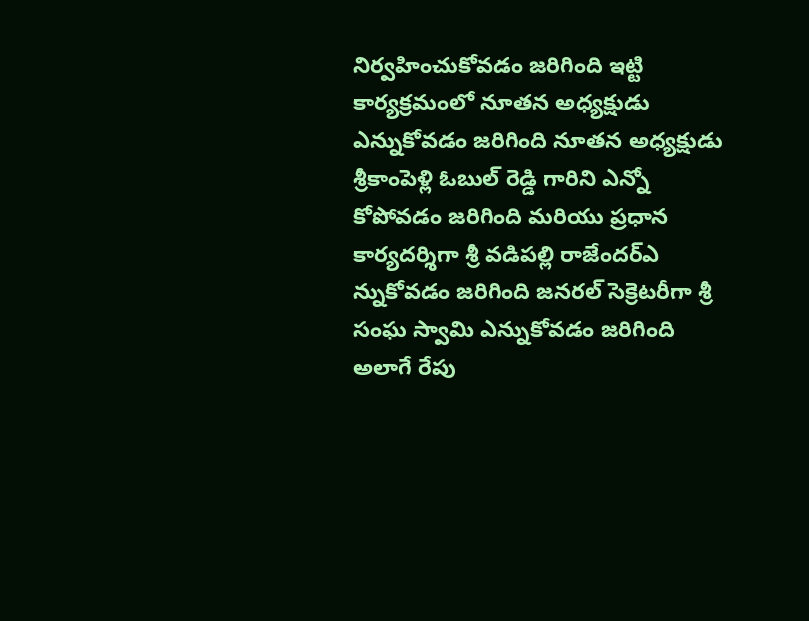నిర్వహించుకోవడం జరిగింది ఇట్టి కార్యక్రమంలో నూతన అధ్యక్షుడు ఎన్నుకోవడం జరిగింది నూతన అధ్యక్షుడు శ్రీకాంపెళ్లి ఓబుల్ రెడ్డి గారిని ఎన్నో కోపోవడం జరిగింది మరియు ప్రధాన కార్యదర్శిగా శ్రీ వడిపల్లి రాజేందర్ఎ న్నుకోవడం జరిగింది జనరల్ సెక్రెటరీగా శ్రీ సంఘ స్వామి ఎన్నుకోవడం జరిగింది అలాగే రేపు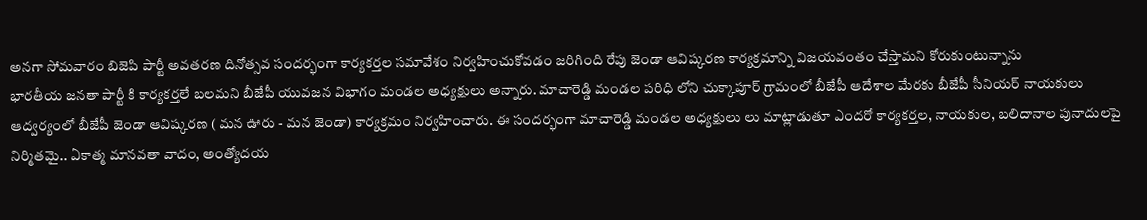అనగా సోమవారం బిజెపి పార్టీ అవతరణ దినోత్సవ సందర్భంగా కార్యకర్తల సమావేశం నిర్వహించుకోవడం జరిగింది రేపు జెండా ఆవిష్కరణ కార్యక్రమాన్ని విజయవంతం చేస్తామని కోరుకుంటున్నాను
భారతీయ జనతా పార్టీ కి కార్యకర్తలే బలమని బీజేపీ యువజన విభాగం మండల అధ్యక్షులు అన్నారు. మాచారెడ్డి మండల పరిధి లోని చుక్కాపూర్ గ్రామంలో బీజేపీ ఆదేశాల మేరకు బీజేపీ సీనియర్ నాయకులు ఆద్వర్యంలో బీజేపీ జెండా ఆవిష్కరణ ( మన ఊరు - మన జెండా) కార్యక్రమం నిర్వహించారు. ఈ సందర్భంగా మాచారెడ్డి మండల అధ్యక్షులు లు మాట్లాడుతూ ఎందరో కార్యకర్తల, నాయకుల, బలిదానాల పునాదులపై నిర్మితమై.. ఏకాత్మ మానవతా వాదం, అంత్యోదయ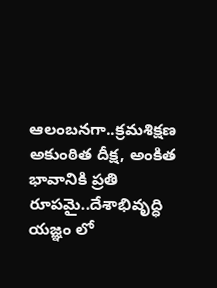ఆలంబనగా..క్రమశిక్షణ అకుంఠిత దీక్ష, అంకిత భావానికి ప్రతి రూపమై..దేశాభివృద్ధి యజ్ఞం లో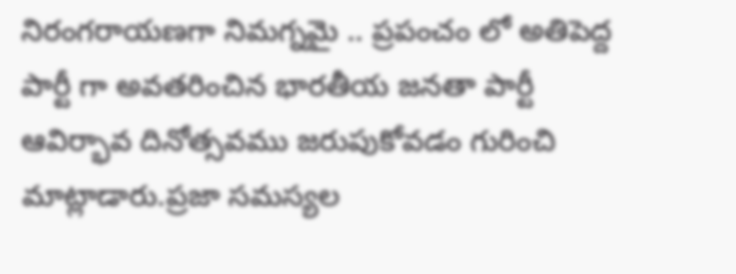నిరంగరాయణగా నిమగ్నమై .. ప్రపంచం లో అతిపెద్ద పార్టీ గా అవతరించిన భారతీయ జనతా పార్టీ ఆవిర్భావ దినోత్సవము జరుపుకోవడం గురించి మాట్లాడారు.ప్రజా సమస్యల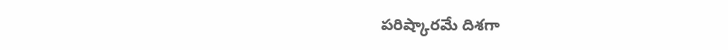పరిష్కారమే దిశగా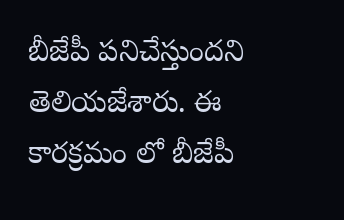బీజేపీ పనిచేస్తుందని తెలియజేశారు. ఈ కారక్రమం లో బీజేపీ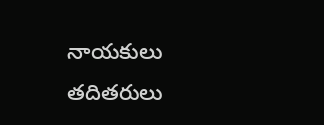నాయకులు తదితరులు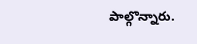పాల్గొన్నారు.